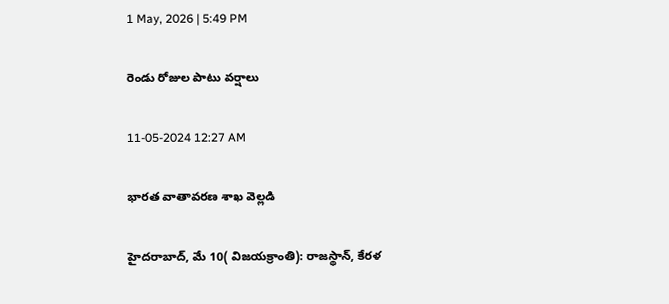1 May, 2026 | 5:49 PM

రెండు రోజుల పాటు వర్షాలు

11-05-2024 12:27 AM

భారత వాతావరణ శాఖ వెల్లడి

హైదరాబాద్, మే 10( విజయక్రాంతి): రాజస్థాన్, కేరళ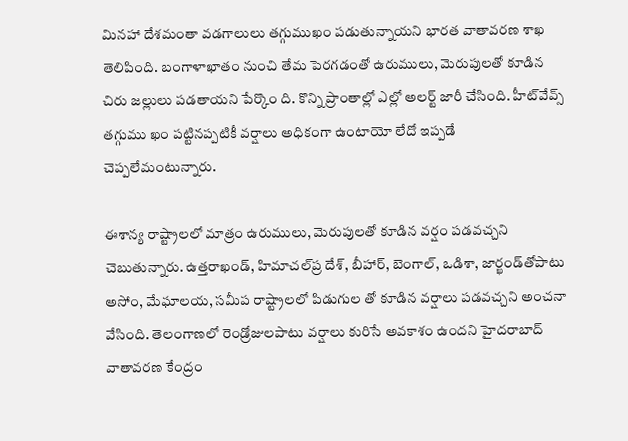మినహా దేశమంతా వడగాలులు తగ్గుముఖం పడుతున్నాయని భారత వాతావరణ శాఖ తెలిపింది. బంగాళాఖాతం నుంచి తేమ పెరగడంతో ఉరుములు, మెరుపులతో కూడిన చిరు జల్లులు పడతాయని పేర్కొం ది. కొన్ని ప్రాంతాల్లో ఎల్లో అలర్ట్ జారీ చేసింది. హీట్‌వేవ్స్ తగ్గుము ఖం పట్టినప్పటికీ వర్షాలు అధికంగా ఉంటాయో లేదో ఇప్పడే చెప్పలేమంటున్నారు.

ఈశాన్య రాష్ట్రాలలో మాత్రం ఉరుములు, మెరుపులతో కూడిన వర్షం పడవచ్చని చెబుతున్నారు. ఉత్తరాఖండ్, హిమాచల్‌ప్ర దేశ్, బీహార్, బెంగాల్, ఒడిశా, జార్ఖండ్‌తోపాటు అసోం, మేఘాలయ, సమీప రాష్ట్రాలలో పిడుగుల తో కూడిన వర్షాలు పడవచ్చని అంచనా వేసింది. తెలంగాణలో రెండ్రోజులపాటు వర్షాలు కురిసే అవకాశం ఉందని హైదరాబాద్ వాతావరణ కేంద్రం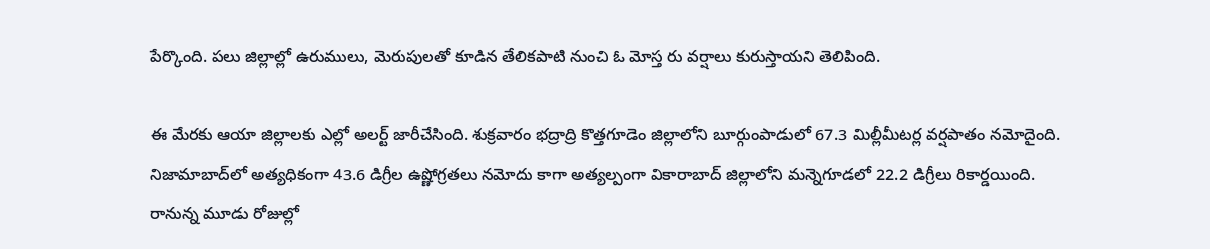పేర్కొంది. పలు జిల్లాల్లో ఉరుములు, మెరుపులతో కూడిన తేలికపాటి నుంచి ఓ మోస్త రు వర్షాలు కురుస్తాయని తెలిపింది.

ఈ మేరకు ఆయా జిల్లాలకు ఎల్లో అలర్ట్ జారీచేసింది. శుక్రవారం భద్రాద్రి కొత్తగూడెం జిల్లాలోని బూర్గుంపాడులో 67.3 మిల్లీమీటర్ల వర్షపాతం నమోదైంది. నిజామాబాద్‌లో అత్యధికంగా 43.6 డిగ్రీల ఉష్ణోగ్రతలు నమోదు కాగా అత్యల్పంగా వికారాబాద్ జిల్లాలోని మన్నెగూడలో 22.2 డిగ్రీలు రికార్డయింది. రానున్న మూడు రోజుల్లో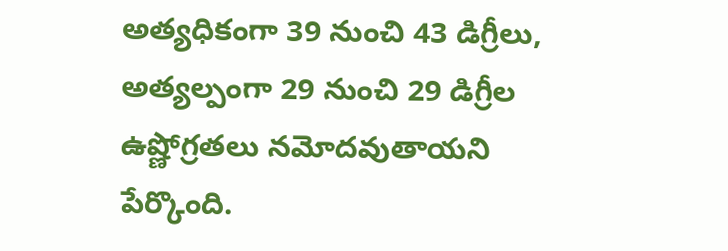అత్యధికంగా 39 నుంచి 43 డిగ్రీలు, అత్యల్పంగా 29 నుంచి 29 డిగ్రీల ఉష్ణోగ్రతలు నమోదవుతాయని పేర్కొంది.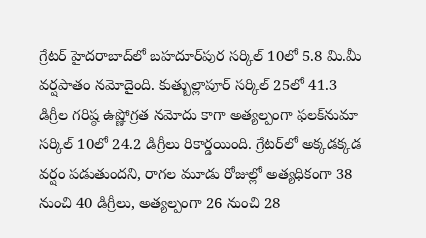గ్రేటర్ హైదరాబాద్‌లో బహదూర్‌పుర సర్కిల్ 10లో 5.8 మి.మీ వర్షపాతం నమోదైంది. కుత్బుల్లాపూర్ సర్కిల్ 25లో 41.3 డిగ్రీల గరిష్ఠ ఉష్ణోగ్రత నమోదు కాగా అత్యల్పంగా ఫలక్‌నుమా సర్కిల్ 10లో 24.2 డిగ్రీలు రికార్డయింది. గ్రేటర్‌లో అక్కడక్కడ వర్షం పడుతుందని, రాగల మూడు రోజుల్లో అత్యధికంగా 38 నుంచి 40 డిగ్రీలు, అత్యల్పంగా 26 నుంచి 28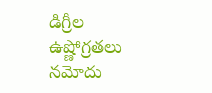డిగ్రీల ఉష్ణోగ్రతలు నమోదు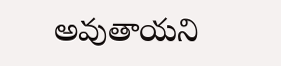అవుతాయని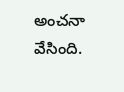అంచనా వేసింది.